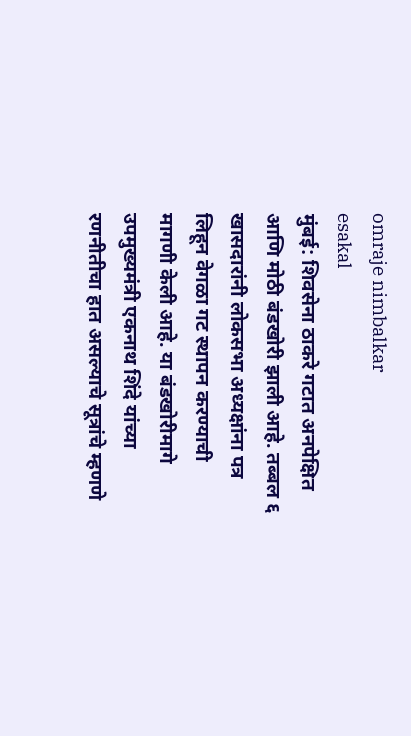omraje nimbalkar
esakal
मुंबई: शिवसेना ठाकरे गटात अनपेक्षित आणि मोठी बंडखोरी झाली आहे. तब्बल ६ खासदारांनी लोकसभा अध्यक्षांना पत्र लिहून वेगळा गट स्थापन करण्याची मागणी केली आहे. या बंडखोरीमागे उपमुख्यमंत्री एकनाथ शिंदे यांच्या रणनीतीचा हात असल्याचे सूत्रांचे म्हणणे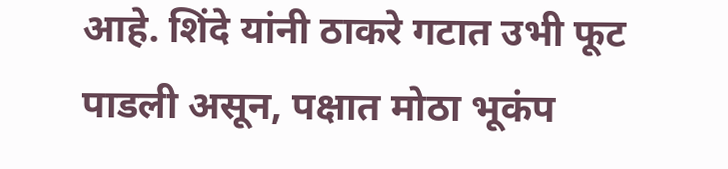आहे. शिंदे यांनी ठाकरे गटात उभी फूट पाडली असून, पक्षात मोठा भूकंप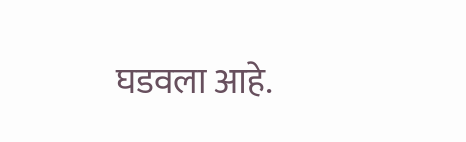घडवला आहे.